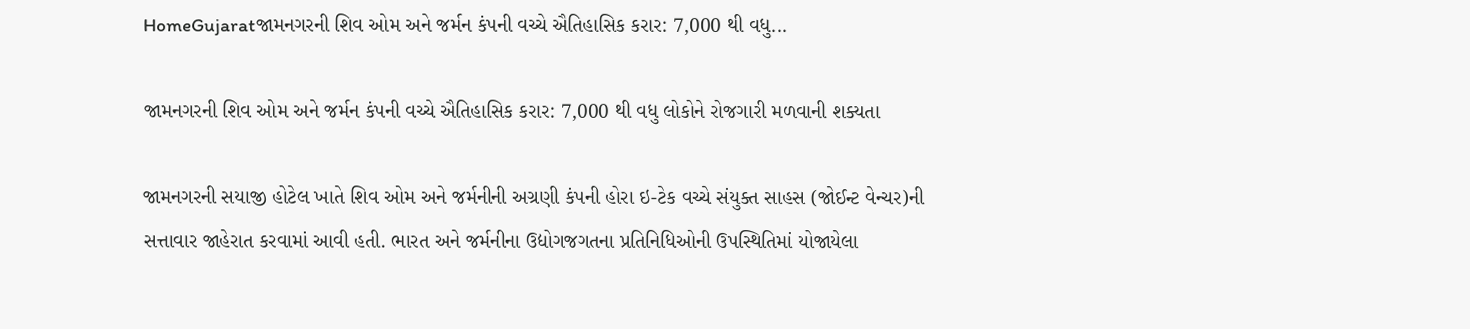HomeGujaratજામનગરની શિવ ઓમ અને જર્મન કંપની વચ્ચે ઐતિહાસિક કરાર: 7,000 થી વધુ...

જામનગરની શિવ ઓમ અને જર્મન કંપની વચ્ચે ઐતિહાસિક કરાર: 7,000 થી વધુ લોકોને રોજગારી મળવાની શક્યતા

જામનગરની સયાજી હોટેલ ખાતે શિવ ઓમ અને જર્મનીની અગ્રણી કંપની હોરા ઇ-ટેક વચ્ચે સંયુક્ત સાહસ (જોઈન્ટ વેન્ચર)ની સત્તાવાર જાહેરાત કરવામાં આવી હતી. ભારત અને જર્મનીના ઉદ્યોગજગતના પ્રતિનિધિઓની ઉપસ્થિતિમાં યોજાયેલા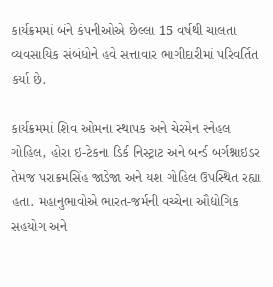કાર્યક્રમમાં બંને કંપનીઓએ છેલ્લા 15 વર્ષથી ચાલતા વ્યવસાયિક સંબંધોને હવે સત્તાવાર ભાગીદારીમાં પરિવર્તિત કર્યા છે.

કાર્યક્રમમાં શિવ ઓમના સ્થાપક અને ચેરમેન સ્નેહલ ગોહિલ, હોરા ઇ-ટેકના ડિર્ક નિસ્ટ્રાટ અને બર્ન્ડ બર્ગશ્નાઇડર તેમજ પરાક્રમસિંહ જાડેજા અને યશ ગોહિલ ઉપસ્થિત રહ્યા હતા. મહાનુભાવોએ ભારત-જર્મની વચ્ચેના ઔદ્યોગિક સહયોગ અને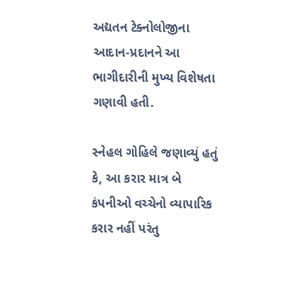અદ્યતન ટેક્નોલોજીના આદાન-પ્રદાનને આ ભાગીદારીની મુખ્ય વિશેષતા ગણાવી હતી.

સ્નેહલ ગોહિલે જણાવ્યું હતું કે, આ કરાર માત્ર બે કંપનીઓ વચ્ચેનો વ્યાપારિક કરાર નહીં પરંતુ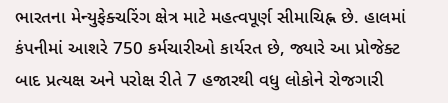ભારતના મેન્યુફેક્ચરિંગ ક્ષેત્ર માટે મહત્વપૂર્ણ સીમાચિહ્ન છે. હાલમાં કંપનીમાં આશરે 750 કર્મચારીઓ કાર્યરત છે, જ્યારે આ પ્રોજેક્ટ બાદ પ્રત્યક્ષ અને પરોક્ષ રીતે 7 હજારથી વધુ લોકોને રોજગારી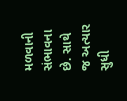મળવાની સંભાવના છે. સાથે જ અત્યાર સુધી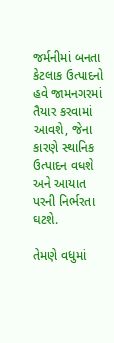જર્મનીમાં બનતા કેટલાક ઉત્પાદનો હવે જામનગરમાં તૈયાર કરવામાં આવશે, જેના કારણે સ્થાનિક ઉત્પાદન વધશે અને આયાત પરની નિર્ભરતા ઘટશે.

તેમણે વધુમાં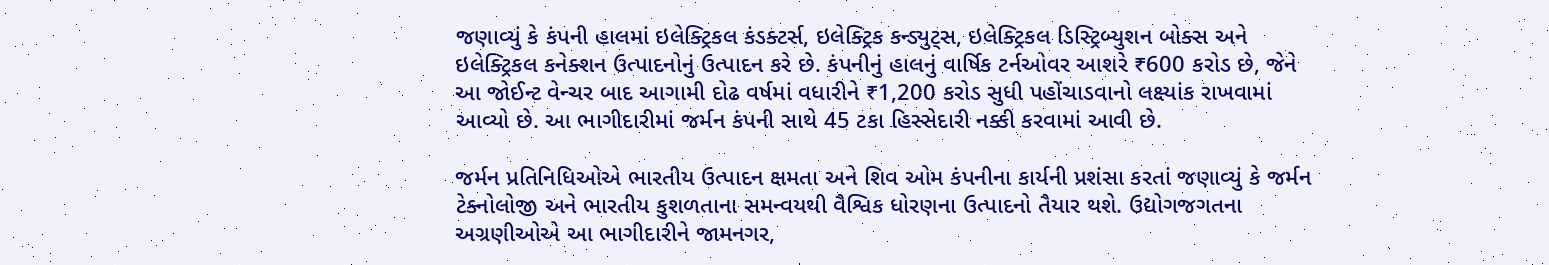જણાવ્યું કે કંપની હાલમાં ઇલેક્ટ્રિકલ કંડક્ટર્સ, ઇલેક્ટ્રિક કન્ડ્યુટ્સ, ઇલેક્ટ્રિકલ ડિસ્ટ્રિબ્યુશન બોક્સ અને ઇલેક્ટ્રિકલ કનેક્શન ઉત્પાદનોનું ઉત્પાદન કરે છે. કંપનીનું હાલનું વાર્ષિક ટર્નઓવર આશરે ₹600 કરોડ છે, જેને આ જોઈન્ટ વેન્ચર બાદ આગામી દોઢ વર્ષમાં વધારીને ₹1,200 કરોડ સુધી પહોંચાડવાનો લક્ષ્યાંક રાખવામાં આવ્યો છે. આ ભાગીદારીમાં જર્મન કંપની સાથે 45 ટકા હિસ્સેદારી નક્કી કરવામાં આવી છે.

જર્મન પ્રતિનિધિઓએ ભારતીય ઉત્પાદન ક્ષમતા અને શિવ ઓમ કંપનીના કાર્યની પ્રશંસા કરતાં જણાવ્યું કે જર્મન ટેક્નોલોજી અને ભારતીય કુશળતાના સમન્વયથી વૈશ્વિક ધોરણના ઉત્પાદનો તૈયાર થશે. ઉદ્યોગજગતના અગ્રણીઓએ આ ભાગીદારીને જામનગર,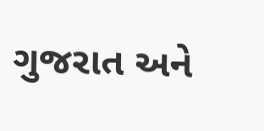ગુજરાત અને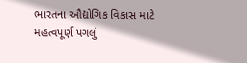ભારતના ઔદ્યોગિક વિકાસ માટે મહત્વપૂર્ણ પગલું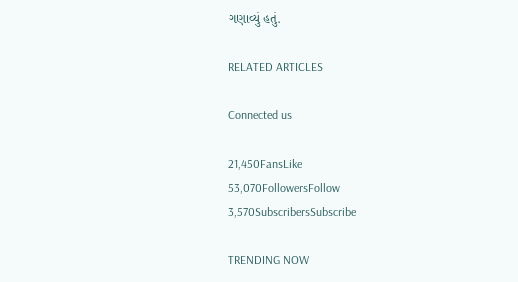ગણાવ્યું હતું.

RELATED ARTICLES

Connected us

21,450FansLike
53,070FollowersFollow
3,570SubscribersSubscribe

TRENDING NOW